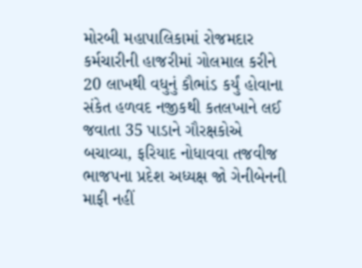મોરબી મહાપાલિકામાં રોજમદાર કર્મચારીની હાજરીમાં ગોલમાલ કરીને 20 લાખથી વધુનું કૌભાંડ કર્યું હોવાના સંકેત હળવદ નજીકથી કતલખાને લઈ જવાતા 35 પાડાને ગૌરક્ષકોએ બચાવ્યા, ફરિયાદ નોધાવવા તજવીજ ભાજપના પ્રદેશ અધ્યક્ષ જો ગેનીબેનની માફી નહીં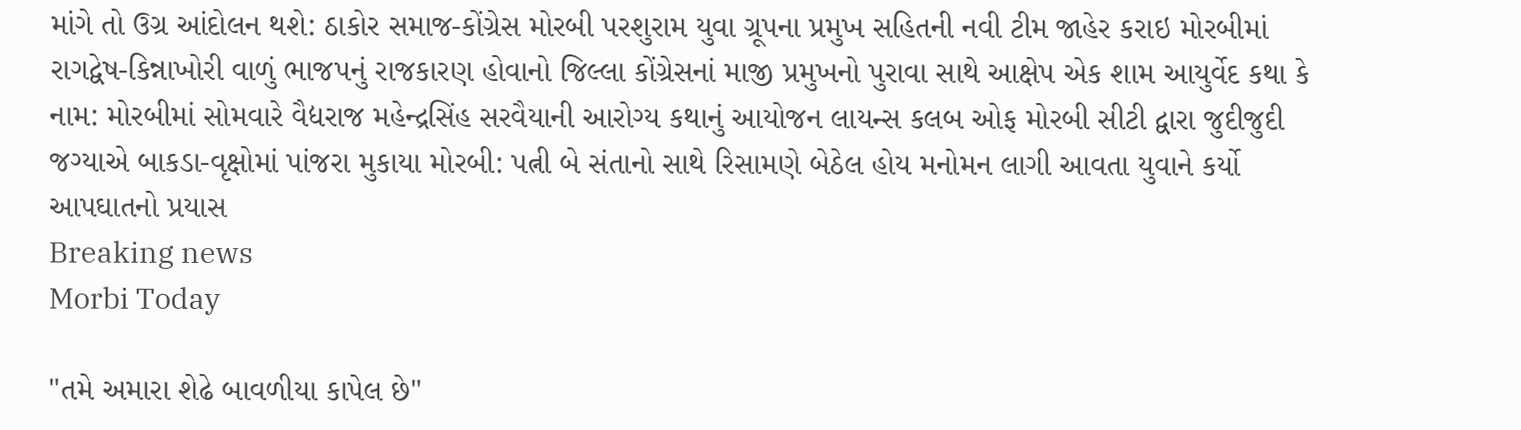માંગે તો ઉગ્ર આંદોલન થશે: ઠાકોર સમાજ-કોંગ્રેસ મોરબી પરશુરામ યુવા ગ્રૂપના પ્રમુખ સહિતની નવી ટીમ જાહેર કરાઇ મોરબીમાં રાગદ્વેષ-કિન્નાખોરી વાળું ભાજપનું રાજકારણ હોવાનો જિલ્લા કોંગ્રેસનાં માજી પ્રમુખનો પુરાવા સાથે આક્ષેપ એક શામ આયુર્વેદ કથા કે નામ: મોરબીમાં સોમવારે વૈદ્યરાજ મહેન્દ્રસિંહ સરવૈયાની આરોગ્ય કથાનું આયોજન લાયન્સ કલબ ઓફ મોરબી સીટી દ્વારા જુદીજુદી જગ્યાએ બાકડા-વૃક્ષોમાં પાંજરા મુકાયા મોરબી: પત્ની બે સંતાનો સાથે રિસામણે બેઠેલ હોય મનોમન લાગી આવતા યુવાને કર્યો આપઘાતનો પ્રયાસ
Breaking news
Morbi Today

"તમે અમારા શેઢે બાવળીયા કાપેલ છે"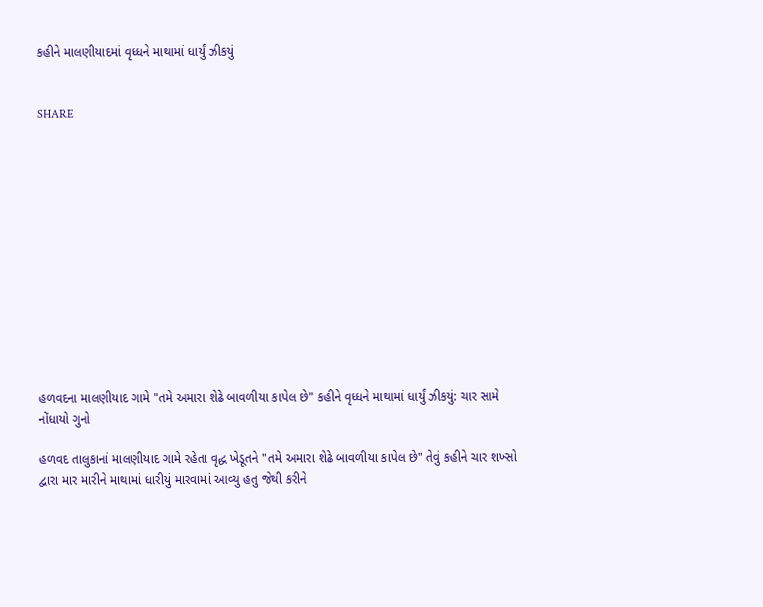કહીને માલણીયાદમાં વૃધ્ધને માથામાં ધાર્યું ઝીકયું


SHARE













હળવદના માલણીયાદ ગામે "તમે અમારા શેઢે બાવળીયા કાપેલ છે" કહીને વૃધ્ધને માથામાં ધાર્યું ઝીકયું: ચાર સામે નોંધાયો ગુનો

હળવદ તાલુકાનાં માલણીયાદ ગામે રહેતા વૃદ્ધ ખેડૂતને "તમે અમારા શેઢે બાવળીયા કાપેલ છે" તેવું કહીને ચાર શખ્સો દ્વારા માર મારીને માથામાં ધારીયું મારવામાં આવ્યુ હતુ જેથી કરીને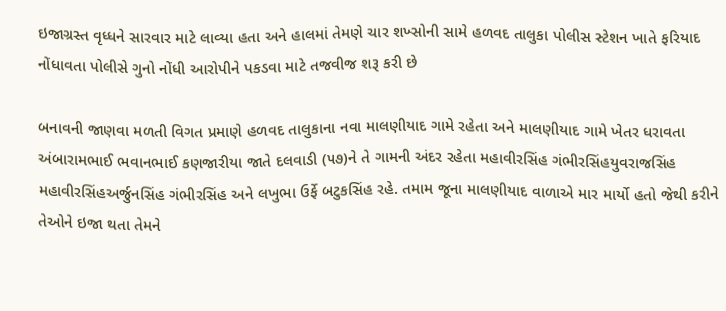ઇજાગ્રસ્ત વૃધ્ધને સારવાર માટે લાવ્યા હતા અને હાલમાં તેમણે ચાર શખ્સોની સામે હળવદ તાલુકા પોલીસ સ્ટેશન ખાતે ફરિયાદ નોંધાવતા પોલીસે ગુનો નોંધી આરોપીને પકડવા માટે તજવીજ શરૂ કરી છે

બનાવની જાણવા મળતી વિગત પ્રમાણે હળવદ તાલુકાના નવા માલણીયાદ ગામે રહેતા અને માલણીયાદ ગામે ખેતર ધરાવતા અંબારામભાઈ ભવાનભાઈ કણજારીયા જાતે દલવાડી (૫૭)ને તે ગામની અંદર રહેતા મહાવીરસિંહ ગંભીરસિંહયુવરાજસિંહ મહાવીરસિંહઅર્જુનસિંહ ગંભીરસિંહ અને લખુભા ઉર્ફે બટુકસિંહ રહે. તમામ જૂના માલણીયાદ વાળાએ માર માર્યો હતો જેથી કરીને તેઓને ઇજા થતા તેમને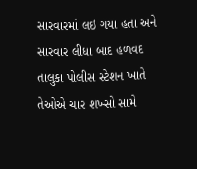સારવારમાં લઇ ગયા હતા અને સારવાર લીધા બાદ હળવદ તાલુકા પોલીસ સ્ટેશન ખાતે તેઓએ ચાર શખ્સો સામે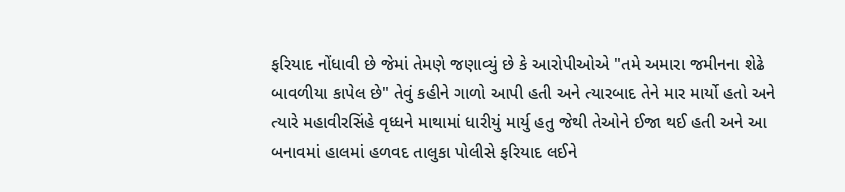ફરિયાદ નોંધાવી છે જેમાં તેમણે જણાવ્યું છે કે આરોપીઓએ "તમે અમારા જમીનના શેઢે બાવળીયા કાપેલ છે" તેવું કહીને ગાળો આપી હતી અને ત્યારબાદ તેને માર માર્યો હતો અને ત્યારે મહાવીરસિંહે વૃધ્ધને માથામાં ધારીયું માર્યુ હતુ જેથી તેઓને ઈજા થઈ હતી અને આ બનાવમાં હાલમાં હળવદ તાલુકા પોલીસે ફરિયાદ લઈને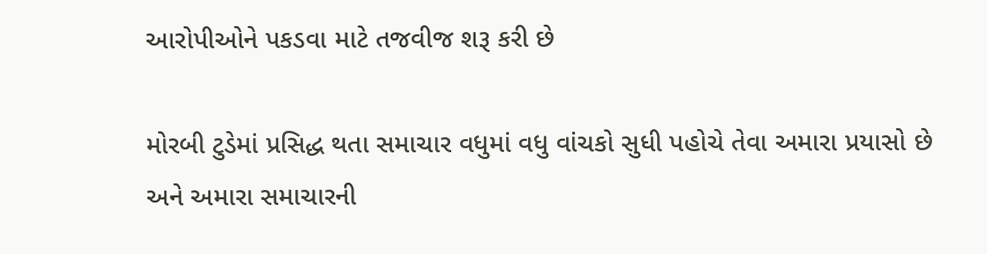આરોપીઓને પકડવા માટે તજવીજ શરૂ કરી છે

મોરબી ટુડેમાં પ્રસિદ્ધ થતા સમાચાર વધુમાં વધુ વાંચકો સુધી પહોચે તેવા અમારા પ્રયાસો છે અને અમારા સમાચારની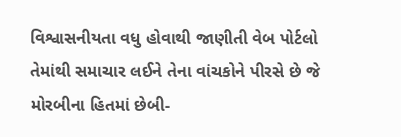વિશ્વાસનીયતા વધુ હોવાથી જાણીતી વેબ પોર્ટલો તેમાંથી સમાચાર લઈને તેના વાંચકોને પીરસે છે જે મોરબીના હિતમાં છેબી-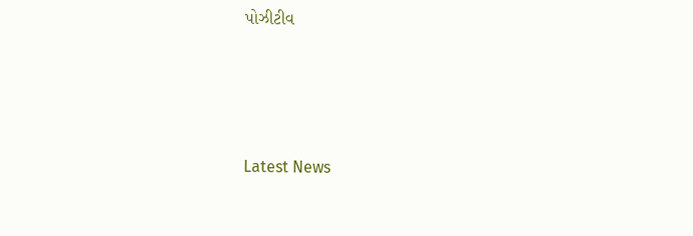પોઝીટીવ






Latest News